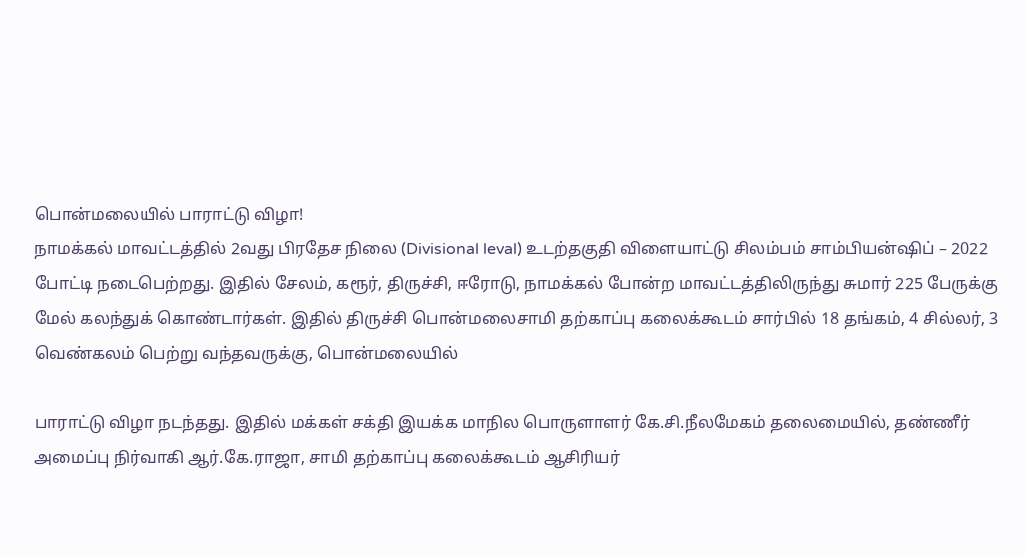பொன்மலையில் பாராட்டு விழா!
நாமக்கல் மாவட்டத்தில் 2வது பிரதேச நிலை (Divisional leval) உடற்தகுதி விளையாட்டு சிலம்பம் சாம்பியன்ஷிப் – 2022 போட்டி நடைபெற்றது. இதில் சேலம், கரூர், திருச்சி, ஈரோடு, நாமக்கல் போன்ற மாவட்டத்திலிருந்து சுமார் 225 பேருக்கு மேல் கலந்துக் கொண்டார்கள். இதில் திருச்சி பொன்மலைசாமி தற்காப்பு கலைக்கூடம் சார்பில் 18 தங்கம், 4 சில்லர், 3 வெண்கலம் பெற்று வந்தவருக்கு, பொன்மலையில்

பாராட்டு விழா நடந்தது. இதில் மக்கள் சக்தி இயக்க மாநில பொருளாளர் கே.சி.நீலமேகம் தலைமையில், தண்ணீர் அமைப்பு நிர்வாகி ஆர்.கே.ராஜா, சாமி தற்காப்பு கலைக்கூடம் ஆசிரியர்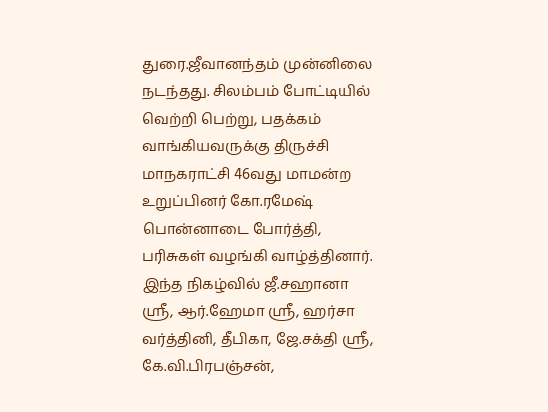துரை.ஜீவானந்தம் முன்னிலை நடந்தது. சிலம்பம் போட்டியில் வெற்றி பெற்று, பதக்கம் வாங்கியவருக்கு திருச்சி மாநகராட்சி 46வது மாமன்ற
உறுப்பினர் கோ.ரமேஷ் பொன்னாடை போர்த்தி, பரிசுகள் வழங்கி வாழ்த்தினார். இந்த நிகழ்வில் ஜீ.சஹானா ஸ்ரீ, ஆர்.ஹேமா ஸ்ரீ, ஹர்சா வர்த்தினி, தீபிகா, ஜே.சக்தி ஸ்ரீ, கே.வி.பிரபஞ்சன்,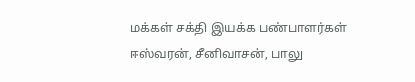மக்கள் சக்தி இயக்க பண்பாளர்கள் ஈஸ்வரன், சீனிவாசன், பாலு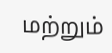மற்றும்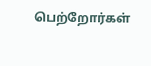பெற்றோர்கள்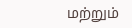மற்றும்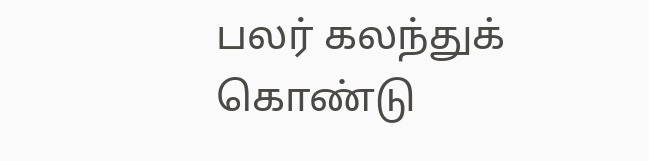பலர் கலந்துக் கொண்டு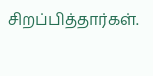சிறப்பித்தார்கள்.